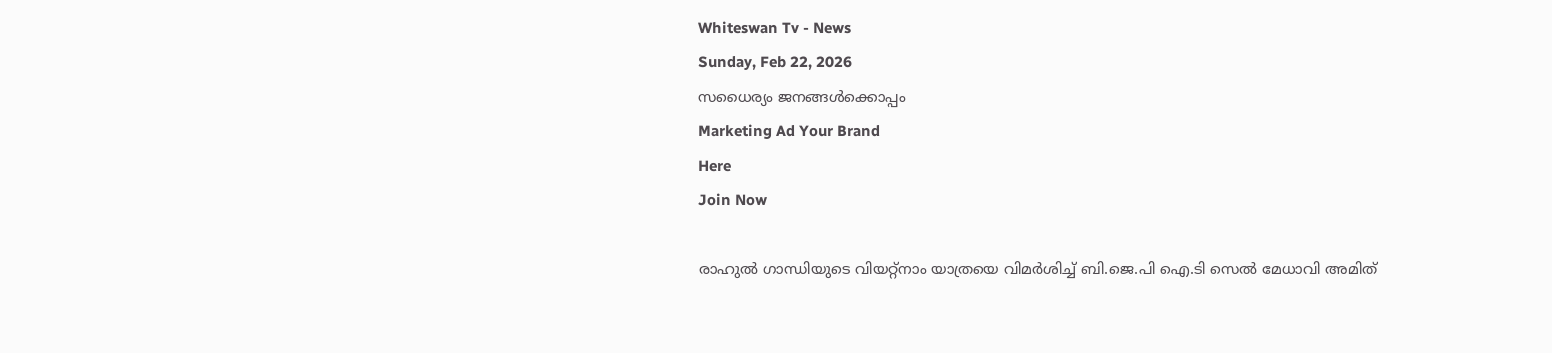Whiteswan Tv - News
Sunday, Feb 22, 2026
സധൈര്യം ജനങ്ങൾക്കൊപ്പം
Marketing Ad Your Brand
Here
Join Now

രാഹുല്‍ ഗാന്ധിയുടെ വിയറ്റ്‌നാം യാത്രയെ വിമര്‍ശിച്ച് ബി.ജെ.പി ഐ.ടി സെല്‍ മേധാവി അമിത്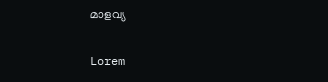മാളവ്യ

Lorem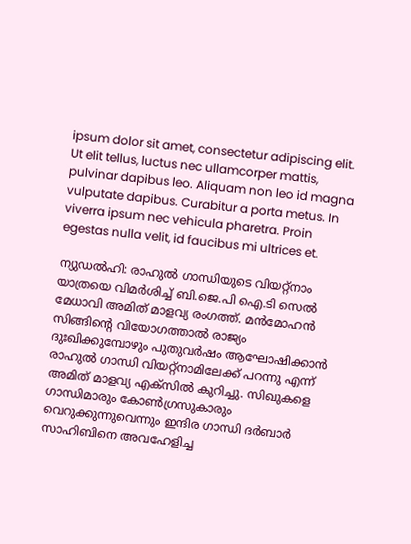ipsum dolor sit amet, consectetur adipiscing elit. Ut elit tellus, luctus nec ullamcorper mattis, pulvinar dapibus leo. Aliquam non leo id magna vulputate dapibus. Curabitur a porta metus. In viverra ipsum nec vehicula pharetra. Proin egestas nulla velit, id faucibus mi ultrices et.

ന്യുഡല്‍ഹി: രാഹുല്‍ ഗാന്ധിയുടെ വിയറ്റ്‌നാം യാത്രയെ വിമര്‍ശിച്ച് ബി.ജെ.പി ഐ.ടി സെല്‍ മേധാവി അമിത് മാളവ്യ രംഗത്ത്. മന്‍മോഹന്‍ സിങ്ങിന്റെ വിയോഗത്താൽ രാജ്യം ദുഃഖിക്കുമ്പോഴും പുതുവര്‍ഷം ആഘോഷിക്കാന്‍ രാഹുല്‍ ഗാന്ധി വിയറ്റ്‌നാമിലേക്ക് പറന്നു എന്ന് അമിത് മാളവ്യ എക്സിൽ കുറിച്ചു. സിഖുകളെ ഗാന്ധിമാരും കോണ്‍ഗ്രസുകാരും വെറുക്കുന്നുവെന്നും ഇന്ദിര ഗാന്ധി ദര്‍ബാര്‍ സാഹിബിനെ അവഹേളിച്ച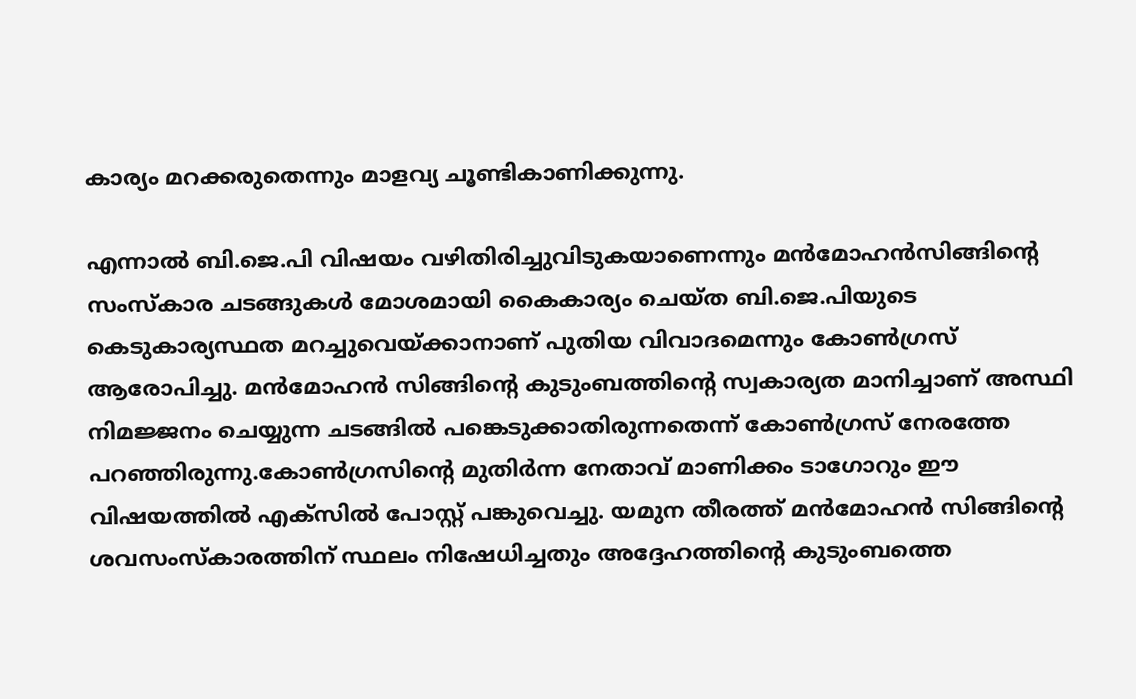കാര്യം മറക്കരുതെന്നും മാളവ്യ ചൂണ്ടികാണിക്കുന്നു.

എന്നാൽ ബി.ജെ.പി വിഷയം വഴിതിരിച്ചുവിടുകയാണെന്നും മന്‍മോഹന്‍സിങ്ങിന്റെ സംസ്‌കാര ചടങ്ങുകള്‍ മോശമായി കൈകാര്യം ചെയ്ത ബി.ജെ.പിയുടെ കെടുകാര്യസ്ഥത മറച്ചുവെയ്ക്കാനാണ് പുതിയ വിവാദമെന്നും കോണ്‍ഗ്രസ് ആരോപിച്ചു. മന്‍മോഹന്‍ സിങ്ങിന്റെ കുടുംബത്തിന്റെ സ്വകാര്യത മാനിച്ചാണ് അസ്ഥി നിമജ്ജനം ചെയ്യുന്ന ചടങ്ങില്‍ പങ്കെടുക്കാതിരുന്നതെന്ന് കോണ്‍ഗ്രസ് നേരത്തേ പറഞ്ഞിരുന്നു.കോണ്‍ഗ്രസിന്റെ മുതിര്‍ന്ന നേതാവ് മാണിക്കം ടാഗോറും ഈ വിഷയത്തില്‍ എക്‌സില്‍ പോസ്റ്റ് പങ്കുവെച്ചു. യമുന തീരത്ത് മന്‍മോഹന്‍ സിങ്ങിന്റെ ശവസംസ്‌കാരത്തിന് സ്ഥലം നിഷേധിച്ചതും അദ്ദേഹത്തിന്‍റെ കുടുംബത്തെ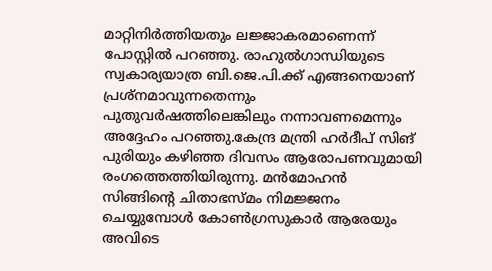മാറ്റിനിര്‍ത്തിയതും ലജ്ജാകരമാണെന്ന് പോസ്റ്റില്‍ പറഞ്ഞു. രാഹുല്‍ഗാന്ധിയുടെ സ്വകാര്യയാത്ര ബി.ജെ.പി.ക്ക് എങ്ങനെയാണ് പ്രശ്‌നമാവുന്നതെന്നും പുതുവര്‍ഷത്തിലെങ്കിലും നന്നാവണമെന്നും അദ്ദേഹം പറഞ്ഞു.കേന്ദ്ര മന്ത്രി ഹര്‍ദീപ് സിങ് പുരിയും കഴിഞ്ഞ ദിവസം ആരോപണവുമായി രംഗത്തെത്തിയിരുന്നു. മന്‍മോഹന്‍ സിങ്ങിന്റെ ചിതാഭസ്മം നിമജ്ജനം ചെയ്യുമ്പോള്‍ കോണ്‍ഗ്രസുകാര്‍ ആരേയും അവിടെ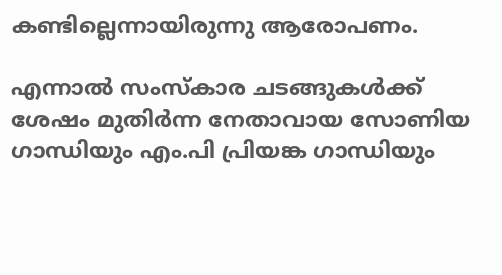കണ്ടില്ലെന്നായിരുന്നു ആരോപണം.

എന്നാൽ സംസ്‌കാര ചടങ്ങുകള്‍ക്ക് ശേഷം മുതിര്‍ന്ന നേതാവായ സോണിയ ഗാന്ധിയും എം.പി പ്രിയങ്ക ഗാന്ധിയും‌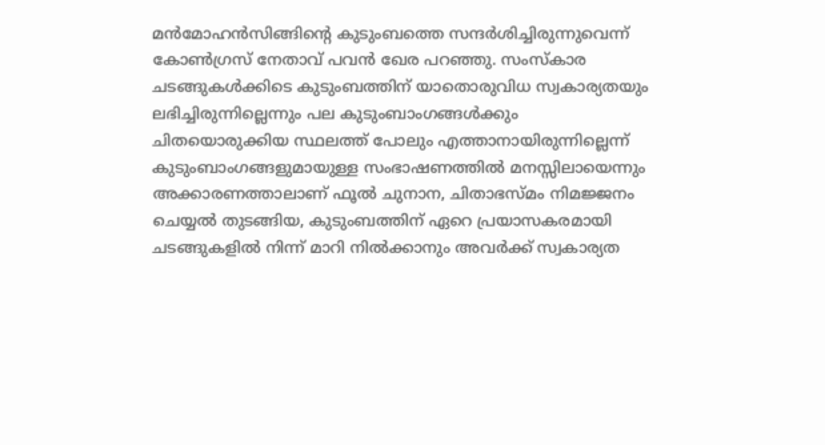മന്‍മോഹന്‍സിങ്ങിന്റെ കുടുംബത്തെ സന്ദര്‍ശിച്ചിരുന്നുവെന്ന് കോണ്‍ഗ്രസ് നേതാവ് പവന്‍ ഖേര പറഞ്ഞു. സംസ്‌കാര ചടങ്ങുകള്‍ക്കിടെ കുടുംബത്തിന് യാതൊരുവിധ സ്വകാര്യതയും ലഭിച്ചിരുന്നില്ലെന്നും പല കുടുംബാംഗങ്ങള്‍ക്കും ചിതയൊരുക്കിയ സ്ഥലത്ത് പോലും എത്താനായിരുന്നില്ലെന്ന് കുടുംബാംഗങ്ങളുമായുള്ള സംഭാഷണത്തില്‍ മനസ്സിലായെന്നും അക്കാരണത്താലാണ് ഫൂല്‍ ചുനാന, ചിതാഭസ്മം നിമജ്ജനം ചെയ്യല്‍ തുടങ്ങിയ, കുടുംബത്തിന് ഏറെ പ്രയാസകരമായി ചടങ്ങുകളില്‍ നിന്ന് മാറി നില്‍ക്കാനും അവര്‍ക്ക് സ്വകാര്യത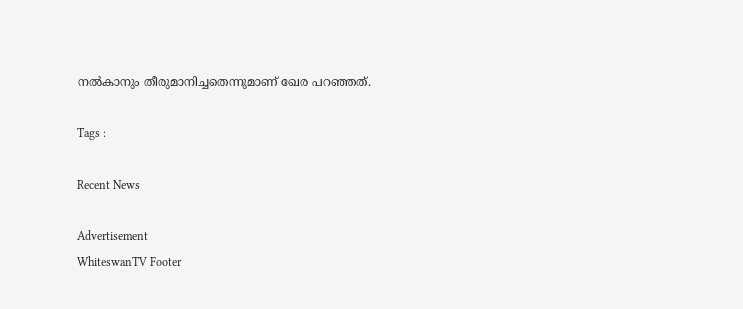നല്‍കാനും തീരുമാനിച്ചതെന്നുമാണ് ഖേര പറഞ്ഞത്.

Tags :

Recent News

Advertisement
WhiteswanTV Footer